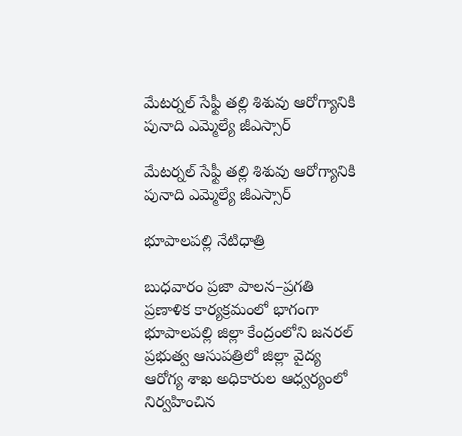మేటర్నల్ సేఫ్టీ తల్లి శిశువు ఆరోగ్యానికి పునాది ఎమ్మెల్యే జీఎస్సార్

మేటర్నల్ సేఫ్టీ తల్లి శిశువు ఆరోగ్యానికి పునాది ఎమ్మెల్యే జీఎస్సార్

భూపాలపల్లి నేటిధాత్రి

బుధవారం ప్రజా పాలన–ప్రగతి ప్రణాళిక కార్యక్రమంలో భాగంగా భూపాలపల్లి జిల్లా కేంద్రంలోని జనరల్ ప్రభుత్వ ఆసుపత్రిలో జిల్లా వైద్య ఆరోగ్య శాఖ అధికారుల ఆధ్వర్యంలో నిర్వహించిన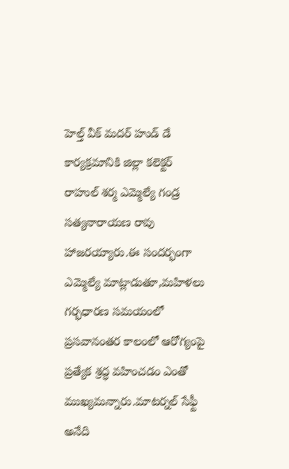హెల్త్ వీక్ మదర్ హుడ్ డే కార్యక్రమానికి జిల్లా కలెక్టర్ రాహుల్ శర్మ ఎమ్మెల్యే గండ్ర సత్యనారాయణ రావు హాజరయ్యారు.ఈ సందర్భంగా ఎమ్మెల్యే మాట్లాడుతూ,మహిళలు గర్భధారణ సమయంలో ప్రసవానంతర కాలంలో ఆరోగ్యంపై ప్రత్యేక శ్రద్ధ వహించడం ఎంతో ముఖ్యమన్నారు.మాటర్నల్ సేఫ్టీ అనేది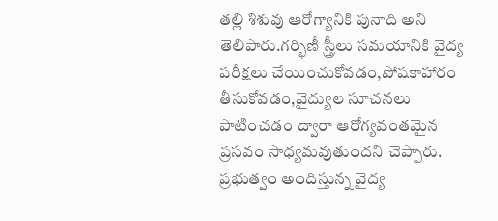తల్లి శిశువు ఆరోగ్యానికి పునాది అని తెలిపారు.గర్భిణీ స్త్రీలు సమయానికి వైద్య పరీక్షలు చేయించుకోవడం,పోషకాహారం తీసుకోవడం,వైద్యుల సూచనలు పాటించడం ద్వారా ఆరోగ్యవంతమైన ప్రసవం సాధ్యమవుతుందని చెప్పారు.
ప్రభుత్వం అందిస్తున్న వైద్య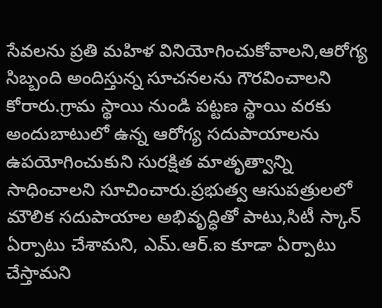సేవలను ప్రతి మహిళ వినియోగించుకోవాలని,ఆరోగ్య సిబ్బంది అందిస్తున్న సూచనలను గౌరవించాలని కోరారు.గ్రామ స్థాయి నుండి పట్టణ స్థాయి వరకు అందుబాటులో ఉన్న ఆరోగ్య సదుపాయాలను ఉపయోగించుకుని సురక్షిత మాతృత్వాన్ని సాధించాలని సూచించారు.ప్రభుత్వ ఆసుపత్రులలో మౌలిక సదుపాయాల అభివృద్ధితో పాటు,సిటీ స్కాన్ ఏర్పాటు చేశామని, ఎమ్.ఆర్.ఐ కూడా ఏర్పాటు చేస్తామని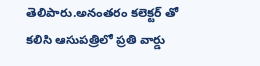తెలిపారు.అనంతరం కలెక్టర్ తో కలిసి ఆసుపత్రిలో ప్రతి వార్డు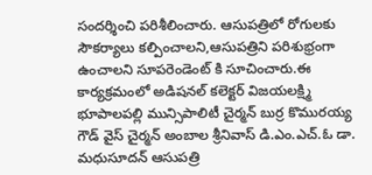సందర్శించి పరిశీలించారు. ఆసుపత్రిలో రోగులకు సౌకర్యాలు కల్పించాలని,ఆసుపత్రిని పరిశుభ్రంగా ఉంచాలని సూపరెండెంట్ కి సూచించారు.ఈ కార్యక్రమంలో అడిషనల్ కలెక్టర్ విజయలక్ష్మి భూపాలపల్లి మున్సిపాలిటీ చైర్మన్ బుర్ర కొమురయ్య గౌడ్ వైస్ చైర్మన్ అంబాల శ్రీనివాస్ డి.ఎం.ఎచ్.ఓ డా. మధుసూదన్ ఆసుపత్రి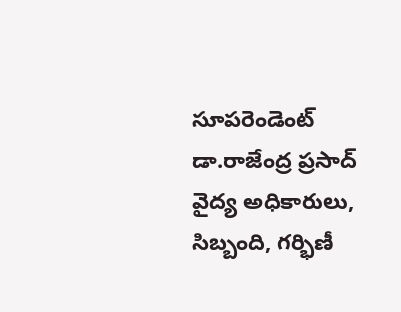సూపరెండెంట్ డా.రాజేంద్ర ప్రసాద్ వైద్య అధికారులు, సిబ్బంది, గర్భిణీ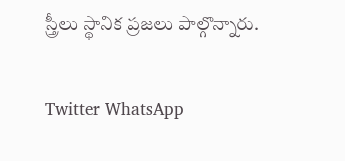స్త్రీలు స్థానిక ప్రజలు పాల్గొన్నారు.

Twitter WhatsApp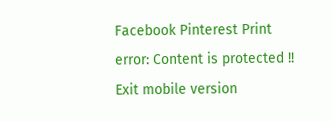Facebook Pinterest Print
error: Content is protected !!
Exit mobile version